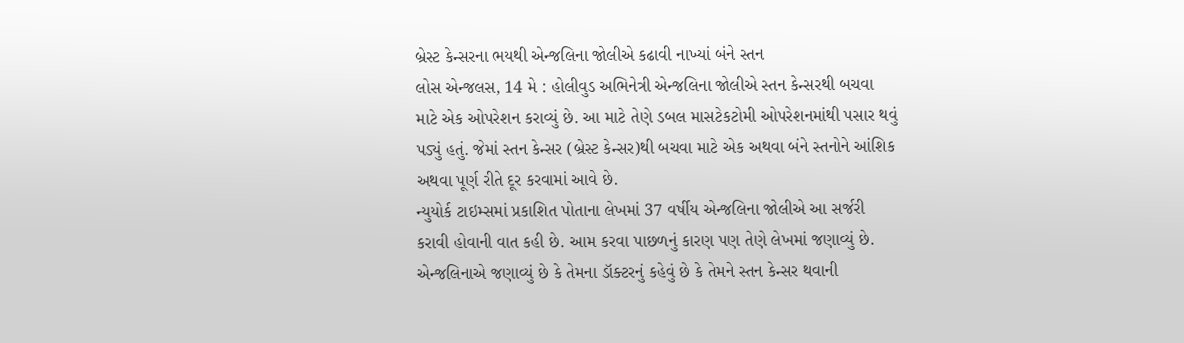બ્રેસ્ટ કેન્સરના ભયથી એન્જલિના જોલીએ કઢાવી નાખ્યાં બંને સ્તન
લોસ એન્જલસ, 14 મે : હોલીવુડ અભિનેત્રી એન્જલિના જોલીએ સ્તન કેન્સરથી બચવા માટે એક ઓપરેશન કરાવ્યું છે. આ માટે તેણે ડબલ માસટેકટોમી ઓપરેશનમાંથી પસાર થવું પડ્યું હતું. જેમાં સ્તન કેન્સર (બ્રેસ્ટ કેન્સર)થી બચવા માટે એક અથવા બંને સ્તનોને આંશિક અથવા પૂર્ણ રીતે દૂર કરવામાં આવે છે.
ન્યુયોર્ક ટાઇમ્સમાં પ્રકાશિત પોતાના લેખમાં 37 વર્ષીય એન્જલિના જોલીએ આ સર્જરી કરાવી હોવાની વાત કહી છે. આમ કરવા પાછળનું કારણ પણ તેણે લેખમાં જણાવ્યું છે. એન્જલિનાએ જણાવ્યું છે કે તેમના ડૉક્ટરનું કહેવું છે કે તેમને સ્તન કેન્સર થવાની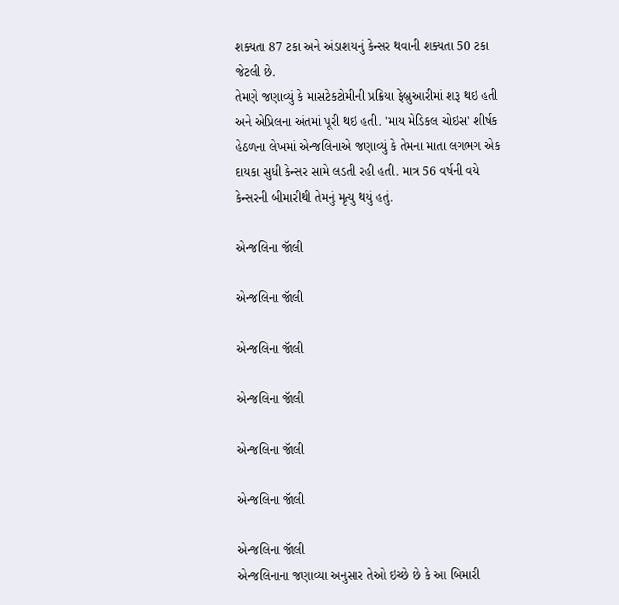શક્યતા 87 ટકા અને અંડાશયનું કેન્સર થવાની શક્યતા 50 ટકા જેટલી છે.
તેમણે જણાવ્યું કે માસટેકટોમીની પ્રક્રિયા ફેબ્રુઆરીમાં શરૂ થઇ હતી અને એપ્રિલના અંતમાં પૂરી થઇ હતી. 'માય મેડિકલ ચોઇસ' શીર્ષક હેઠળના લેખમાં એન્જલિનાએ જણાવ્યું કે તેમના માતા લગભગ એક દાયકા સુધી કેન્સર સામે લડતી રહી હતી. માત્ર 56 વર્ષની વયે કેન્સરની બીમારીથી તેમનું મૃત્યુ થયું હતું.

એન્જલિના જૉલી

એન્જલિના જૉલી

એન્જલિના જૉલી

એન્જલિના જૉલી

એન્જલિના જૉલી

એન્જલિના જૉલી

એન્જલિના જૉલી
એન્જલિનાના જણાવ્યા અનુસાર તેઓ ઇચ્છે છે કે આ બિમારી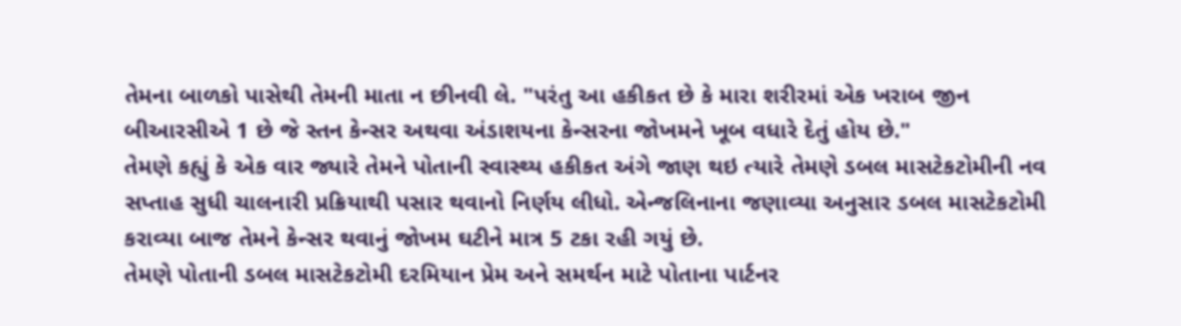તેમના બાળકો પાસેથી તેમની માતા ન છીનવી લે. "પરંતુ આ હકીકત છે કે મારા શરીરમાં એક ખરાબ જીન બીઆરસીએ 1 છે જે સ્તન કેન્સર અથવા અંડાશયના કેન્સરના જોખમને ખૂબ વધારે દેતું હોય છે."
તેમણે કહ્યું કે એક વાર જ્યારે તેમને પોતાની સ્વાસ્થ્ય હકીકત અંગે જાણ થઇ ત્યારે તેમણે ડબલ માસટેકટોમીની નવ સપ્તાહ સુધી ચાલનારી પ્રક્રિયાથી પસાર થવાનો નિર્ણય લીધો. એન્જલિનાના જણાવ્યા અનુસાર ડબલ માસટેકટોમી કરાવ્યા બાજ તેમને કેન્સર થવાનું જોખમ ઘટીને માત્ર 5 ટકા રહી ગયું છે.
તેમણે પોતાની ડબલ માસટેકટોમી દરમિયાન પ્રેમ અને સમર્થન માટે પોતાના પાર્ટનર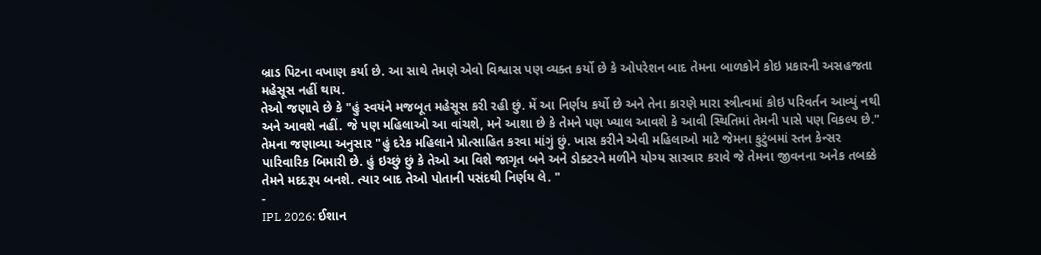બ્રાડ પિટના વખાણ કર્યા છે. આ સાથે તેમણે એવો વિશ્વાસ પણ વ્યક્ત કર્યો છે કે ઓપરેશન બાદ તેમના બાળકોને કોઇ પ્રકારની અસહજતા મહેસૂસ નહીં થાય.
તેઓ જણાવે છે કે "હું સ્વયંને મજબૂત મહેસૂસ કરી રહી છું. મેં આ નિર્ણય કર્યો છે અને તેના કારણે મારા સ્ત્રીત્વમાં કોઇ પરિવર્તન આવ્યું નથી અને આવશે નહીં. જે પણ મહિલાઓ આ વાંચશે, મને આશા છે કે તેમને પણ ખ્યાલ આવશે કે આવી સ્થિતિમાં તેમની પાસે પણ વિકલ્પ છે."
તેમના જણાવ્યા અનુસાર "હું દરેક મહિલાને પ્રોત્સાહિત કરવા માંગું છું. ખાસ કરીને એવી મહિલાઓ માટે જેમના કુટુંબમાં સ્તન કેન્સર પારિવારિક બિમારી છે. હું ઇચ્છું છું કે તેઓ આ વિશે જાગૃત બને અને ડોક્ટરને મળીને યોગ્ય સારવાર કરાવે જે તેમના જીવનના અનેક તબક્કે તેમને મદદરૂપ બનશે. ત્યાર બાદ તેઓ પોતાની પસંદથી નિર્ણય લે. "
-
IPL 2026: ઈશાન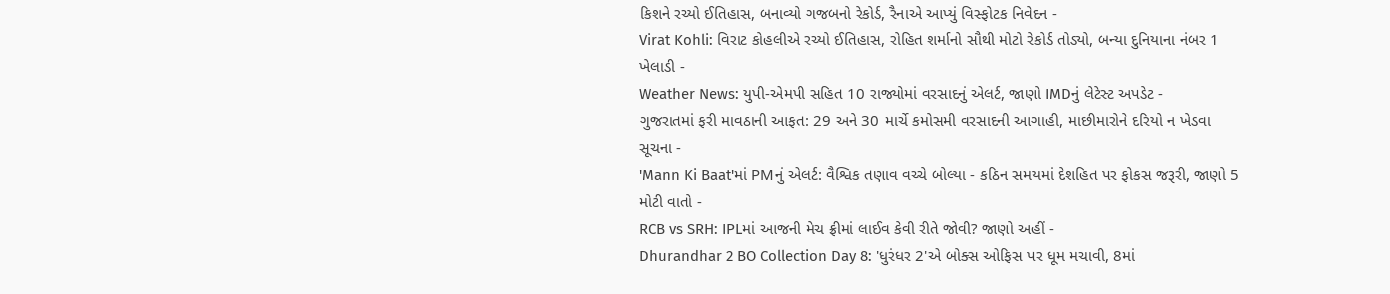કિશને રચ્યો ઈતિહાસ, બનાવ્યો ગજબનો રેકોર્ડ, રૈનાએ આપ્યું વિસ્ફોટક નિવેદન -
Virat Kohli: વિરાટ કોહલીએ રચ્યો ઈતિહાસ, રોહિત શર્માનો સૌથી મોટો રેકોર્ડ તોડ્યો, બન્યા દુનિયાના નંબર 1 ખેલાડી -
Weather News: યુપી-એમપી સહિત 10 રાજ્યોમાં વરસાદનું એલર્ટ, જાણો IMDનું લેટેસ્ટ અપડેટ -
ગુજરાતમાં ફરી માવઠાની આફત: 29 અને 30 માર્ચે કમોસમી વરસાદની આગાહી, માછીમારોને દરિયો ન ખેડવા સૂચના -
'Mann Ki Baat'માં PMનું એલર્ટ: વૈશ્વિક તણાવ વચ્ચે બોલ્યા - કઠિન સમયમાં દેશહિત પર ફોકસ જરૂરી, જાણો 5 મોટી વાતો -
RCB vs SRH: IPLમાં આજની મેચ ફ્રીમાં લાઈવ કેવી રીતે જોવી? જાણો અહીં -
Dhurandhar 2 BO Collection Day 8: 'ધુરંધર 2'એ બોક્સ ઓફિસ પર ધૂમ મચાવી, 8માં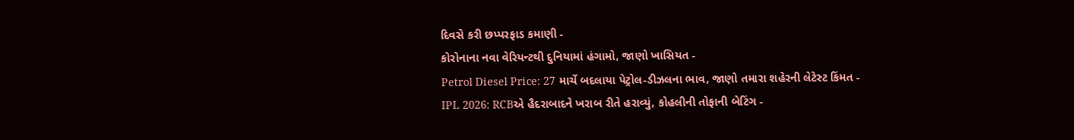દિવસે કરી છપ્પરફાડ કમાણી -
કોરોનાના નવા વેરિયન્ટથી દુનિયામાં હંગામો, જાણો ખાસિયત -
Petrol Diesel Price: 27 માર્ચે બદલાયા પેટ્રોલ-ડીઝલના ભાવ, જાણો તમારા શહેરની લેટેસ્ટ કિંમત -
IPL 2026: RCBએ હૈદરાબાદને ખરાબ રીતે હરાવ્યું, કોહલીની તોફાની બેટિંગ -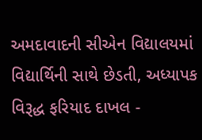અમદાવાદની સીએન વિદ્યાલયમાં વિદ્યાર્થિની સાથે છેડતી, અધ્યાપક વિરૂદ્ધ ફરિયાદ દાખલ -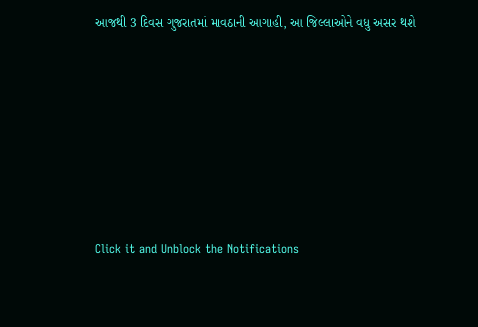આજથી 3 દિવસ ગુજરાતમાં માવઠાની આગાહી, આ જિલ્લાઓને વધુ અસર થશે








Click it and Unblock the Notifications